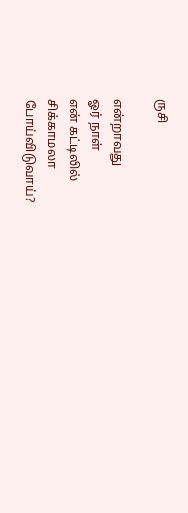ருசி

என்றாவது
ஓர் நாள்
என் கட்டிலில்
சிக்காமலா
போய்விடுவாய்?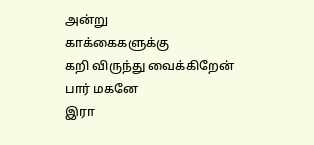அன்று
காக்கைகளுக்கு
கறி விருந்து வைக்கிறேன்
பார் மகனே
இரா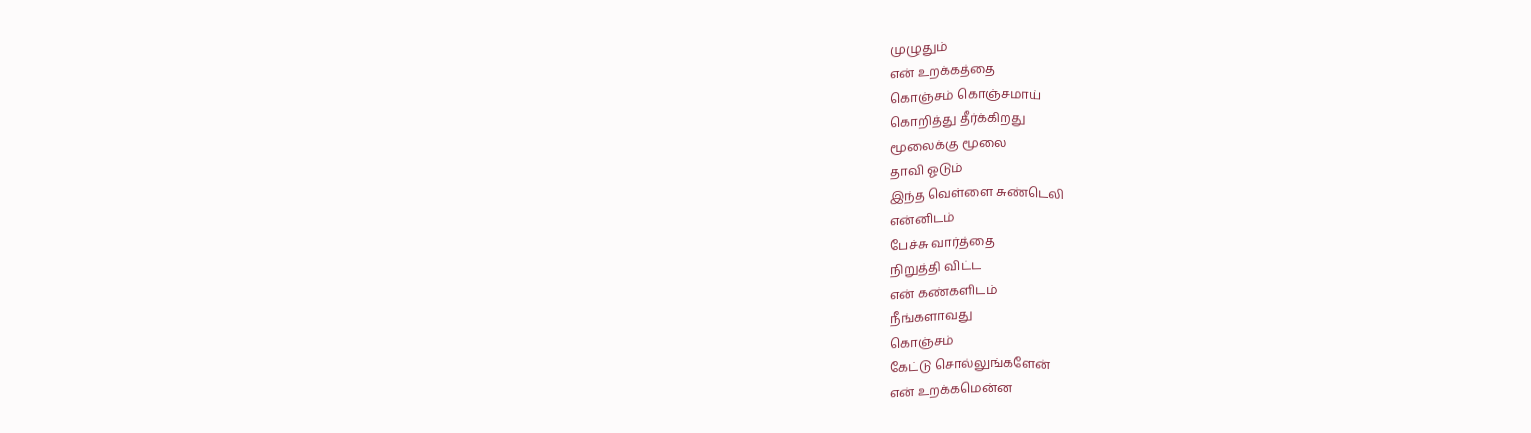முழுதும்
என் உறக்கத்தை
கொஞ்சம் கொஞ்சமாய்
கொறித்து தீர்க்கிறது
மூலைக்கு மூலை
தாவி ஓடும்
இந்த வெள்ளை சுண்டெலி
என்னிடம்
பேச்சு வார்த்தை
நிறுத்தி விட்ட
என் கண்களிடம்
நீங்களாவது
கொஞ்சம்
கேட்டு சொல்லுங்களேன்
என் உறக்கமென்ன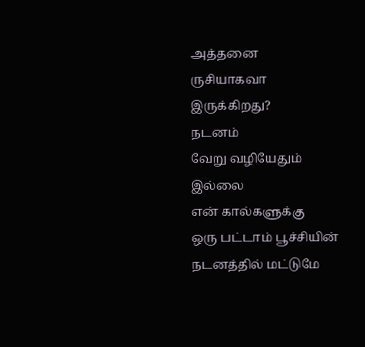அத்தனை
ருசியாகவா இருக்கிறது?
நடனம்
வேறு வழியேதும்
இல்லை
என் கால்களுக்கு
ஒரு பட்டாம் பூச்சியின்
நடனத்தில் மட்டுமே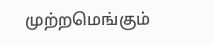முற்றமெங்கும்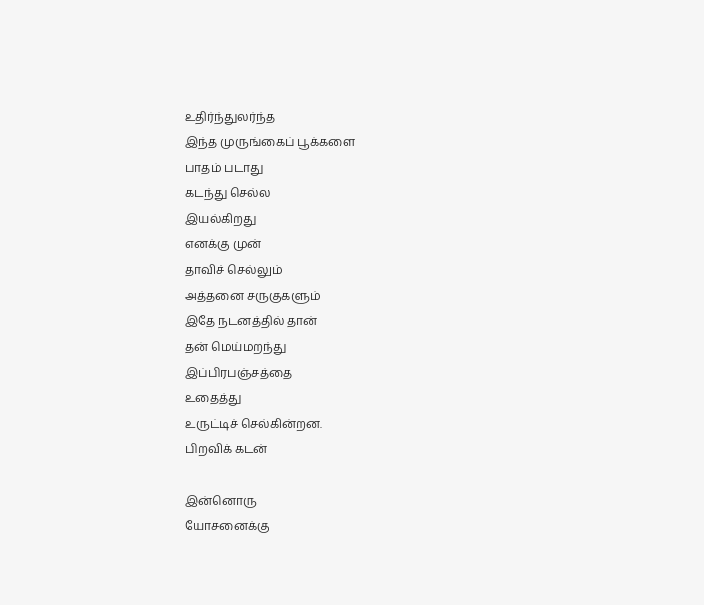உதிர்ந்துலர்ந்த
இந்த முருங்கைப் பூக்களை
பாதம் படாது
கடந்து செல்ல
இயல்கிறது
எனக்கு முன்
தாவிச் செல்லும்
அத்தனை சருகுகளும்
இதே நடனத்தில் தான்
தன் மெய்மறந்து
இப்பிரபஞ்சத்தை
உதைத்து
உருட்டிச் செல்கின்றன.
பிறவிக் கடன்

இன்னொரு
யோசனைக்கு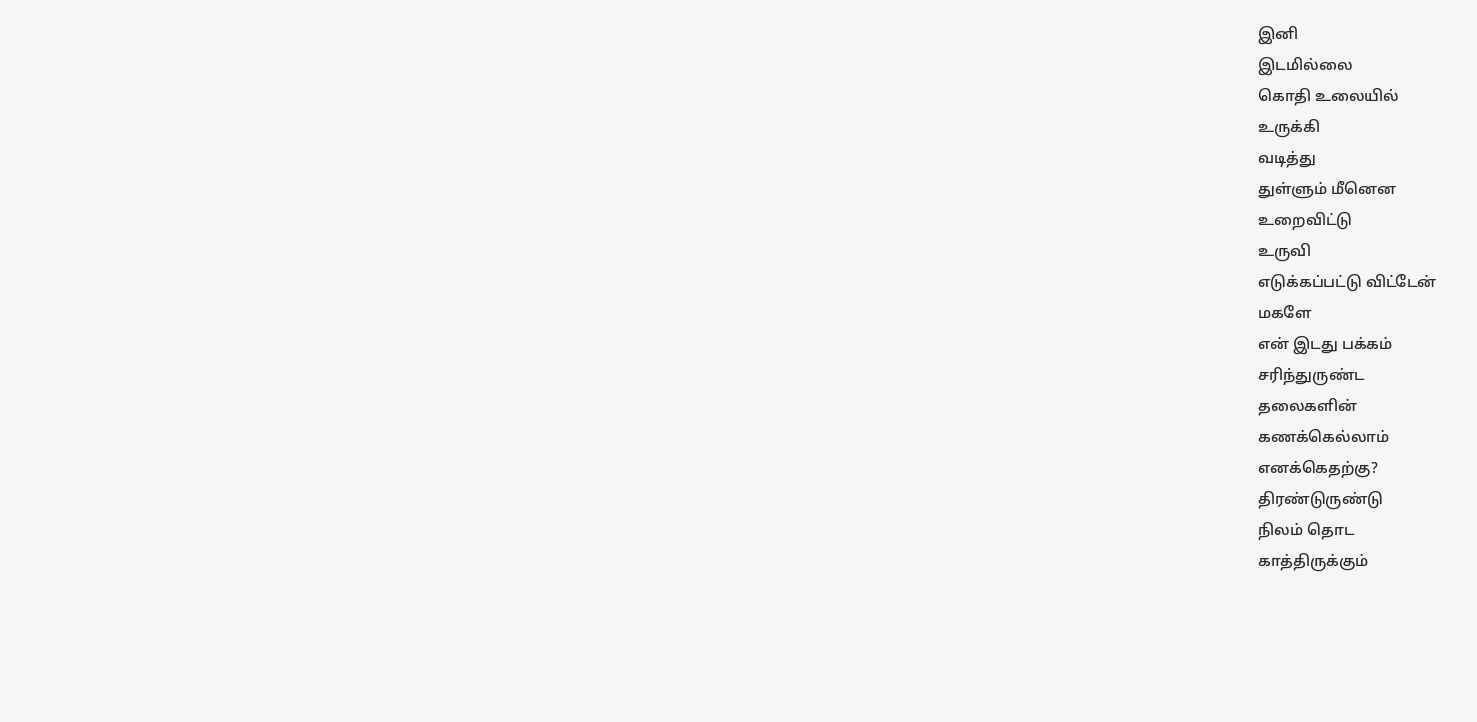இனி
இடமில்லை
கொதி உலையில்
உருக்கி
வடித்து
துள்ளும் மீனென
உறைவிட்டு
உருவி
எடுக்கப்பட்டு விட்டேன்
மகளே
என் இடது பக்கம்
சரிந்துருண்ட
தலைகளின்
கணக்கெல்லாம்
எனக்கெதற்கு?
திரண்டுருண்டு
நிலம் தொட
காத்திருக்கும்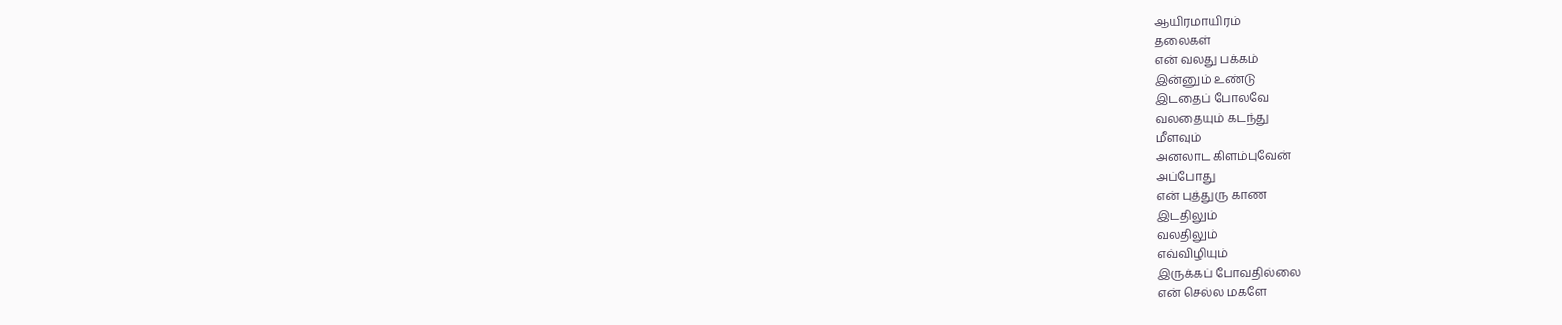ஆயிரமாயிரம்
தலைகள்
என் வலது பக்கம்
இன்னும் உண்டு
இடதைப் போலவே
வலதையும் கடந்து
மீளவும்
அனலாட கிளம்புவேன்
அப்போது
என் புத்துரு காண
இடதிலும்
வலதிலும்
எவ்விழியும்
இருக்கப் போவதில்லை
என் செல்ல மகளே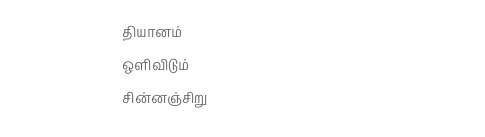தியானம்
ஒளிவிடும்
சின்னஞ்சிறு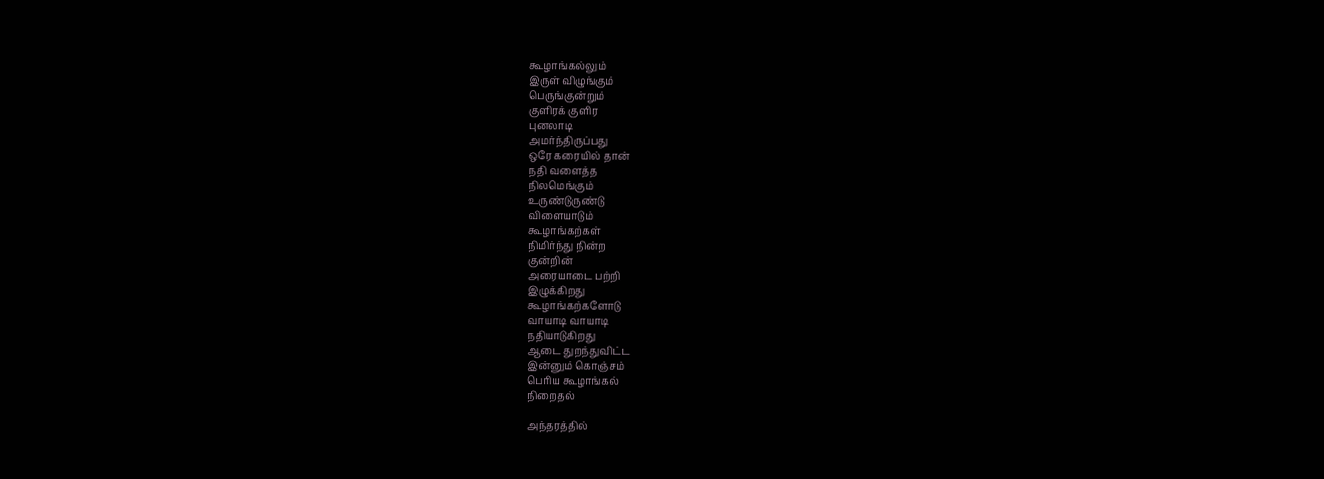கூழாங்கல்லும்
இருள் விழுங்கும்
பெருங்குன்றும்
குளிரக் குளிர
புனலாடி
அமர்ந்திருப்பது
ஒரே கரையில் தான்
நதி வளைத்த
நிலமெங்கும்
உருண்டுருண்டு
விளையாடும்
கூழாங்கற்கள்
நிமிர்ந்து நின்ற
குன்றின்
அரையாடை பற்றி
இழுக்கிறது
கூழாங்கற்களோடு
வாயாடி வாயாடி
நதியாடுகிறது
ஆடை துறந்துவிட்ட
இன்னும் கொஞ்சம்
பெரிய கூழாங்கல்
நிறைதல்

அந்தரத்தில்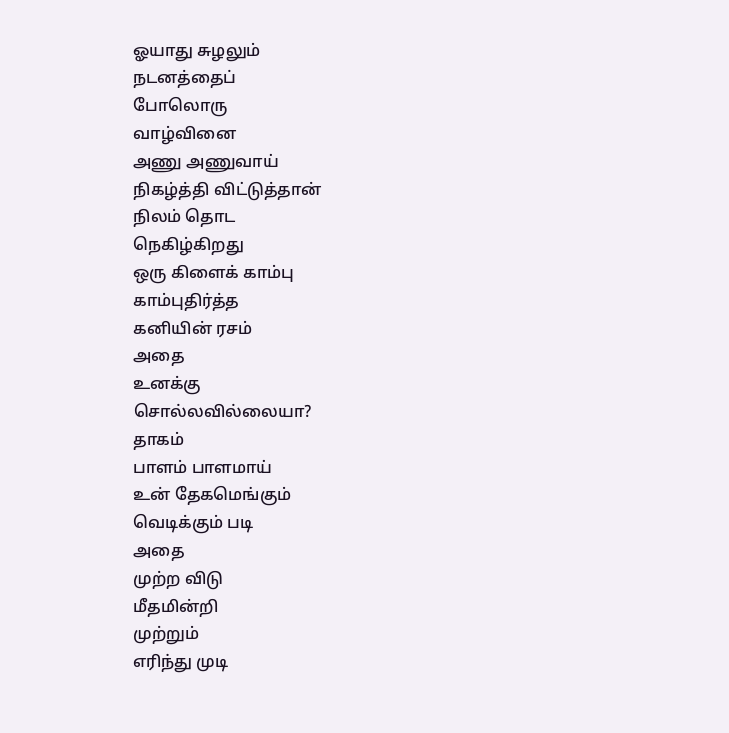ஓயாது சுழலும்
நடனத்தைப்
போலொரு
வாழ்வினை
அணு அணுவாய்
நிகழ்த்தி விட்டுத்தான்
நிலம் தொட
நெகிழ்கிறது
ஒரு கிளைக் காம்பு
காம்புதிர்த்த
கனியின் ரசம்
அதை
உனக்கு
சொல்லவில்லையா?
தாகம்
பாளம் பாளமாய்
உன் தேகமெங்கும்
வெடிக்கும் படி
அதை
முற்ற விடு
மீதமின்றி
முற்றும்
எரிந்து முடி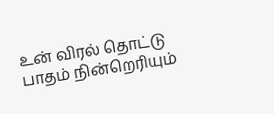உன் விரல் தொட்டு
பாதம் நின்றெரியும்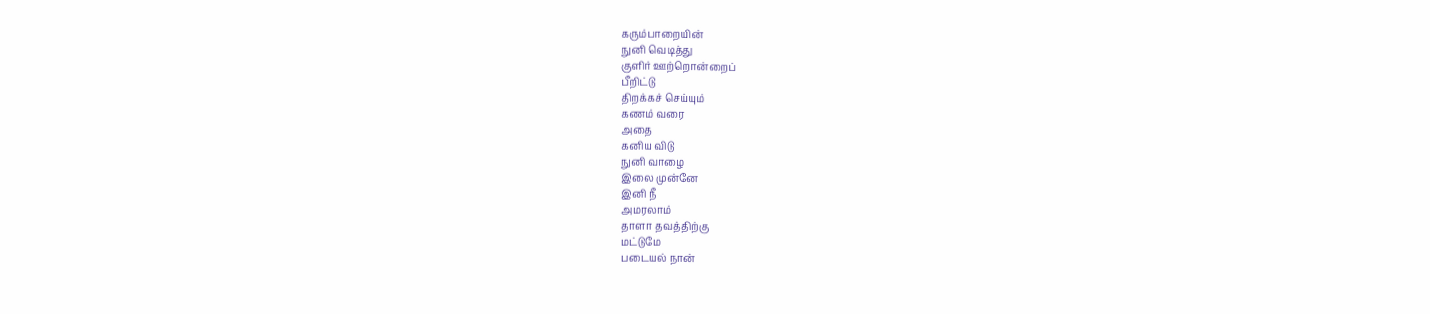கரும்பாறையின்
நுனி வெடித்து
குளிர் ஊற்றொன்றைப்
பீறிட்டு
திறக்கச் செய்யும்
கணம் வரை
அதை
கனிய விடு
நுனி வாழை
இலை முன்னே
இனி நீ
அமரலாம்
தாளா தவத்திற்கு
மட்டுமே
படையல் நான்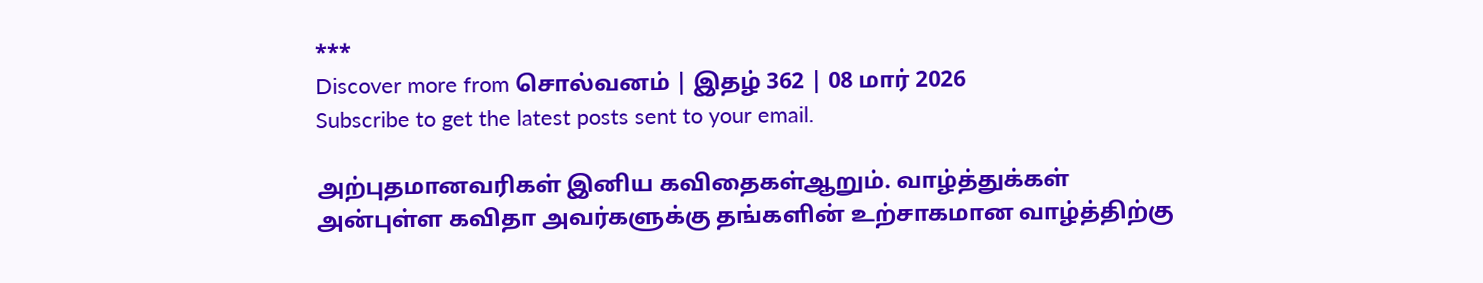***
Discover more from சொல்வனம் | இதழ் 362 | 08 மார் 2026
Subscribe to get the latest posts sent to your email.

அற்புதமானவரிகள் இனிய கவிதைகள்ஆறும். வாழ்த்துக்கள்
அன்புள்ள கவிதா அவர்களுக்கு தங்களின் உற்சாகமான வாழ்த்திற்கு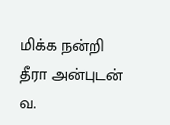மிக்க நன்றி
தீரா அன்புடன்
வ.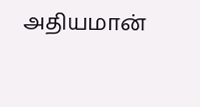அதியமான்